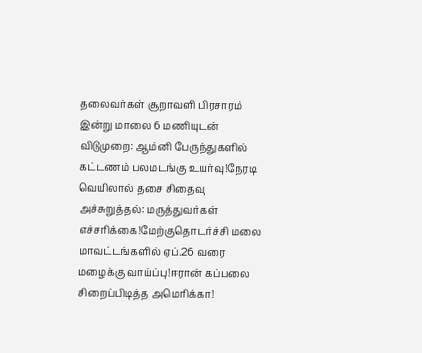தலைவர்கள் சூறாவளி பிரசாரம் இன்று மாலை 6 மணியுடன் விடுமுறை: ஆம்னி பேருந்துகளில் கட்டணம் பலமடங்கு உயர்வு!நேரடி வெயிலால் தசை சிதைவு அச்சுறுத்தல்: மருத்துவர்கள் எச்சரிக்கை!மேற்குதொடர்ச்சி மலை மாவட்டங்களில் ஏப்.26 வரை மழைக்கு வாய்ப்பு!ஈரான் கப்பலை சிறைப்பிடித்த அமெரிக்கா!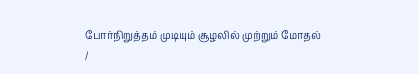போர்நிறுத்தம் முடியும் சூழலில் முற்றும் மோதல்
/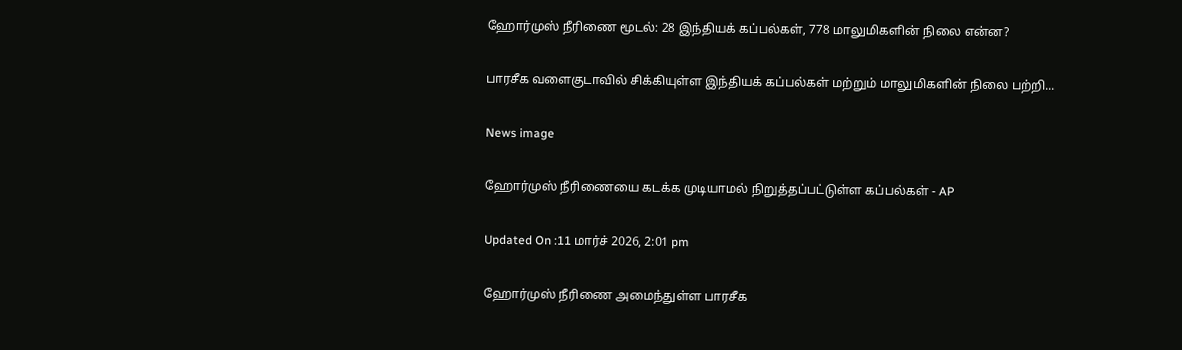ஹோர்முஸ் நீரிணை மூடல்: 28 இந்தியக் கப்பல்கள், 778 மாலுமிகளின் நிலை என்ன?

பாரசீக வளைகுடாவில் சிக்கியுள்ள இந்தியக் கப்பல்கள் மற்றும் மாலுமிகளின் நிலை பற்றி...

News image

ஹோர்முஸ் நீரிணையை கடக்க முடியாமல் நிறுத்தப்பட்டுள்ள கப்பல்கள் - AP

Updated On :11 மார்ச் 2026, 2:01 pm

ஹோர்முஸ் நீரிணை அமைந்துள்ள பாரசீக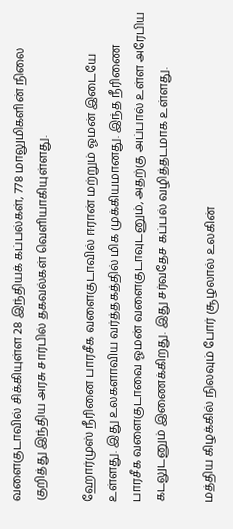வளைகுடாவில் சிக்கியுள்ள 28 இந்தியக் கப்பல்கள், 778 மாலுமிகளின் நிலை குறித்து இந்திய அரசு சார்பில் தகவல்கள் வெளியாகியுள்ளது.

ஹோர்முஸ் நீரினை பாரசீக வளைகுடாவில் ஈரான் மற்றும் ஓமன் இடையே உள்ளது. இது உலகளாவிய வர்த்தகத்தில் மிக முக்கியமானது. இந்த நீரிணை பாரசீக வளைகுடாவை ஓமன் வளைகுடாவுடனும், அதற்கு அப்பால் உள்ள அரேபிய கடலுடனும் இணைக்கிறது. இது சர்வதேச கப்பல் வழித்தடமாக உள்ளது.

மத்திய கிழக்கில் நிலவும் போர் சூழலால் உலகின்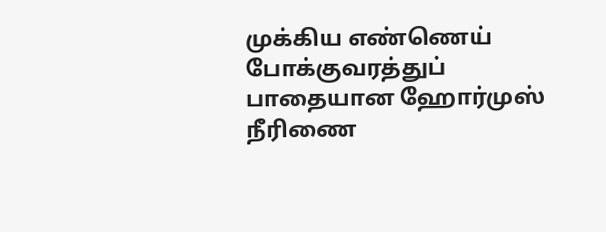முக்கிய எண்ணெய் போக்குவரத்துப் பாதையான ஹோர்முஸ் நீரிணை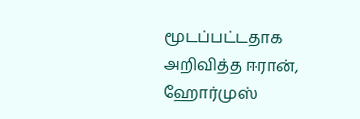மூடப்பட்டதாக அறிவித்த ஈரான், ஹோர்முஸ்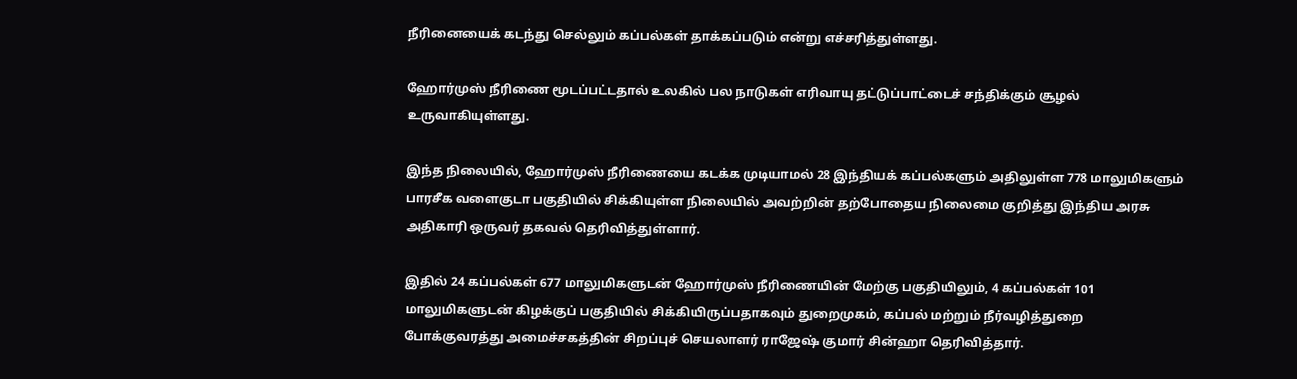நீரினையைக் கடந்து செல்லும் கப்பல்கள் தாக்கப்படும் என்று எச்சரித்துள்ளது.

ஹோர்முஸ் நீரிணை மூடப்பட்டதால் உலகில் பல நாடுகள் எரிவாயு தட்டுப்பாட்டைச் சந்திக்கும் சூழல் உருவாகியுள்ளது.

இந்த நிலையில், ஹோர்முஸ் நீரிணையை கடக்க முடியாமல் 28 இந்தியக் கப்பல்களும் அதிலுள்ள 778 மாலுமிகளும் பாரசீக வளைகுடா பகுதியில் சிக்கியுள்ள நிலையில் அவற்றின் தற்போதைய நிலைமை குறித்து இந்திய அரசு அதிகாரி ஒருவர் தகவல் தெரிவித்துள்ளார்.

இதில் 24 கப்பல்கள் 677 மாலுமிகளுடன் ஹோர்முஸ் நீரிணையின் மேற்கு பகுதியிலும், 4 கப்பல்கள் 101 மாலுமிகளுடன் கிழக்குப் பகுதியில் சிக்கியிருப்பதாகவும் துறைமுகம், கப்பல் மற்றும் நீர்வழித்துறை போக்குவரத்து அமைச்சகத்தின் சிறப்புச் செயலாளர் ராஜேஷ் குமார் சின்ஹா தெரிவித்தார்.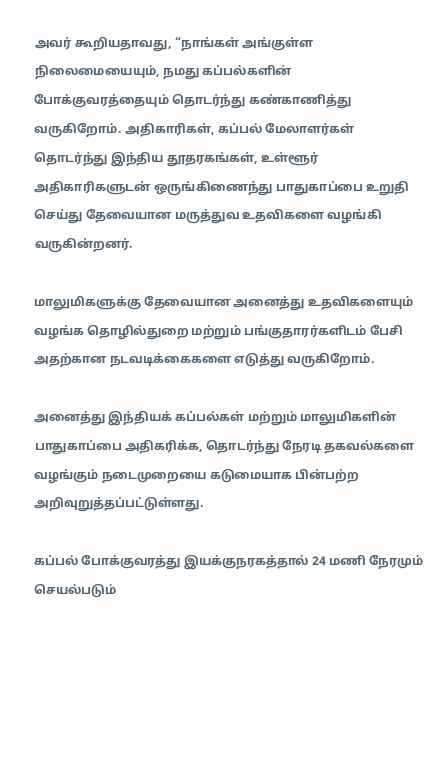அவர் கூறியதாவது, “நாங்கள் அங்குள்ள நிலைமையையும், நமது கப்பல்களின் போக்குவரத்தையும் தொடர்ந்து கண்காணித்து வருகிறோம். அதிகாரிகள், கப்பல் மேலாளர்கள் தொடர்ந்து இந்திய தூதரகங்கள், உள்ளூர் அதிகாரிகளுடன் ஒருங்கிணைந்து பாதுகாப்பை உறுதி செய்து தேவையான மருத்துவ உதவிகளை வழங்கி வருகின்றனர்.

மாலுமிகளுக்கு தேவையான அனைத்து உதவிகளையும் வழங்க தொழில்துறை மற்றும் பங்குதாரர்களிடம் பேசி அதற்கான நடவடிக்கைகளை எடுத்து வருகிறோம்.

அனைத்து இந்தியக் கப்பல்கள் மற்றும் மாலுமிகளின் பாதுகாப்பை அதிகரிக்க, தொடர்ந்து நேரடி தகவல்களை வழங்கும் நடைமுறையை கடுமையாக பின்பற்ற அறிவுறுத்தப்பட்டுள்ளது.

கப்பல் போக்குவரத்து இயக்குநரகத்தால் 24 மணி நேரமும் செயல்படும்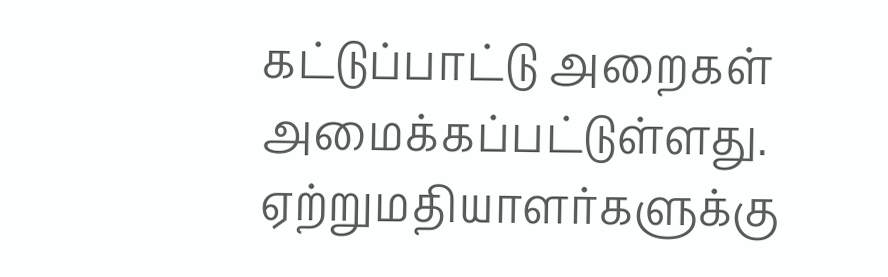கட்டுப்பாட்டு அறைகள் அமைக்கப்பட்டுள்ளது. ஏற்றுமதியாளர்களுக்கு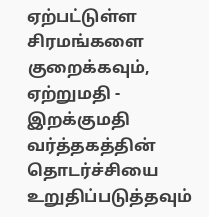ஏற்பட்டுள்ள சிரமங்களை குறைக்கவும், ஏற்றுமதி - இறக்குமதி வர்த்தகத்தின் தொடர்ச்சியை உறுதிப்படுத்தவும்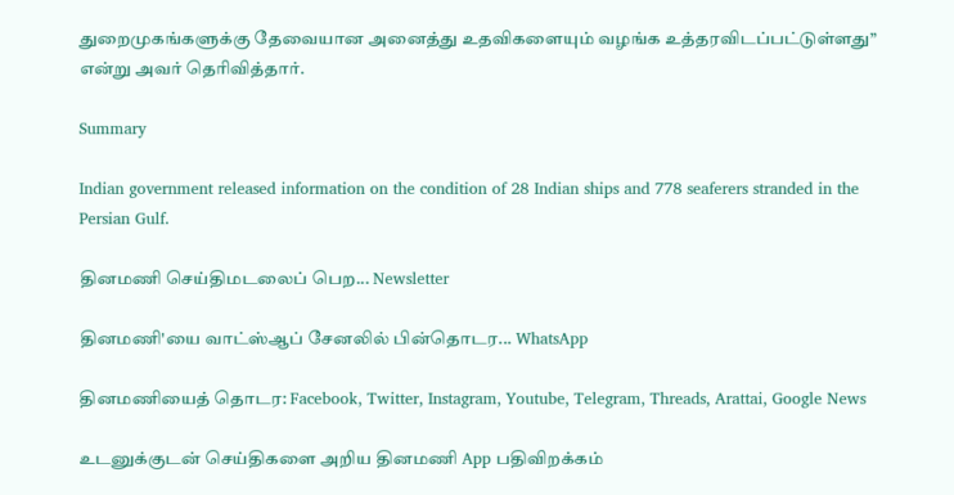துறைமுகங்களுக்கு தேவையான அனைத்து உதவிகளையும் வழங்க உத்தரவிடப்பட்டுள்ளது” என்று அவர் தெரிவித்தார்.

Summary

Indian government released information on the condition of 28 Indian ships and 778 seaferers stranded in the Persian Gulf.

தினமணி செய்திமடலைப் பெற... Newsletter

தினமணி'யை வாட்ஸ்ஆப் சேனலில் பின்தொடர... WhatsApp

தினமணியைத் தொடர: Facebook, Twitter, Instagram, Youtube, Telegram, Threads, Arattai, Google News

உடனுக்குடன் செய்திகளை அறிய தினமணி App பதிவிறக்கம்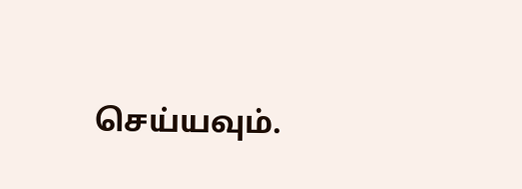செய்யவும்.